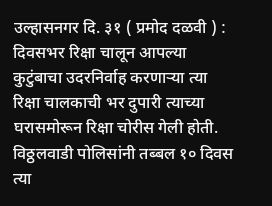उल्हासनगर दि. ३१ ( प्रमोद दळवी ) : दिवसभर रिक्षा चालून आपल्या कुटुंबाचा उदरनिर्वाह करणाऱ्या त्या रिक्षा चालकाची भर दुपारी त्याच्या घरासमोरून रिक्षा चोरीस गेली होती. विठ्ठलवाडी पोलिसांनी तब्बल १० दिवस त्या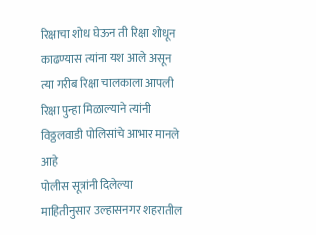रिक्षाचा शोध घेऊन ती रिक्षा शोधून काढण्यास त्यांना यश आले असून त्या गरीब रिक्षा चालकाला आपली रिक्षा पुन्हा मिळाल्याने त्यांनी विठ्ठलवाडी पोलिसांचे आभार मानले आहे
पोलीस सूत्रांनी दिलेल्या माहितीनुसार उल्हासनगर शहरातील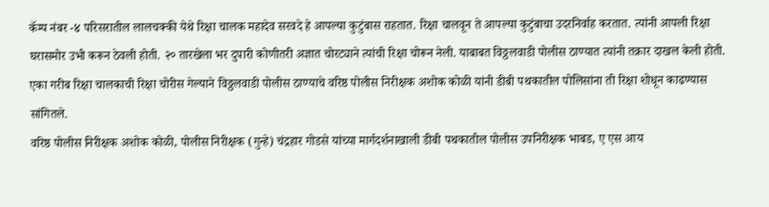कॅम्प नंबर -४ परिसरातील लालचक्की येथे रिक्षा चालक महादेव सरवदे हे आपल्या कुटुंबास राहतात. रिक्षा चालवून ते आपल्या कुटुंबाचा उदरनिर्वाह करतात. त्यांनी आपली रिक्षा घरासमोर उभी करून ठेवली होती. २० तारखेला भर दुपारी कोणीतरी अज्ञात चोरट्याने त्यांची रिक्षा चोरून नेली. याबाबत विठ्ठलवाडी पोलीस ठाण्यात त्यांनी तक्रार दाखल केली होती. एका गरीब रिक्षा चालकाची रिक्षा चोरीस गेल्याने विठ्ठलवाडी पोलीस ठाण्याचे वरिष्ठ पोलीस निरीक्षक अशोक कोळी यांनी डीबी पथकातील पोलिसांना ती रिक्षा शोधून काढण्यास सांगितले.
वरिष्ठ पोलीस निरीक्षक अशोक कोळी, पोलीस निरीक्षक (गुन्हे) चंद्रहार गोडसे यांच्या मार्गदर्शनाखाली डीबी पथकातील पोलीस उपनिरीक्षक भाबड, ए एस आय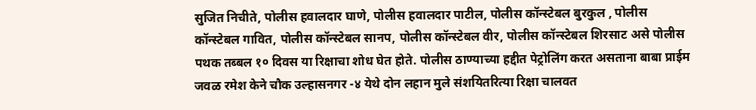सुजित निचीते, पोलीस हवालदार घाणे, पोलीस हवालदार पाटील, पोलीस कॉन्स्टेबल बुरकुल , पोलीस कॉन्स्टेबल गावित, पोलीस कॉन्स्टेबल सानप, पोलीस कॉन्स्टेबल वीर, पोलीस कॉन्स्टेबल शिरसाट असे पोलीस पथक तब्बल १० दिवस या रिक्षाचा शोध घेत होते. पोलीस ठाण्याच्या हद्दीत पेट्रोलिंग करत असताना बाबा प्राईम जवळ रमेश केने चौक उल्हासनगर -४ येथे दोन लहान मुले संशयितरित्या रिक्षा चालवत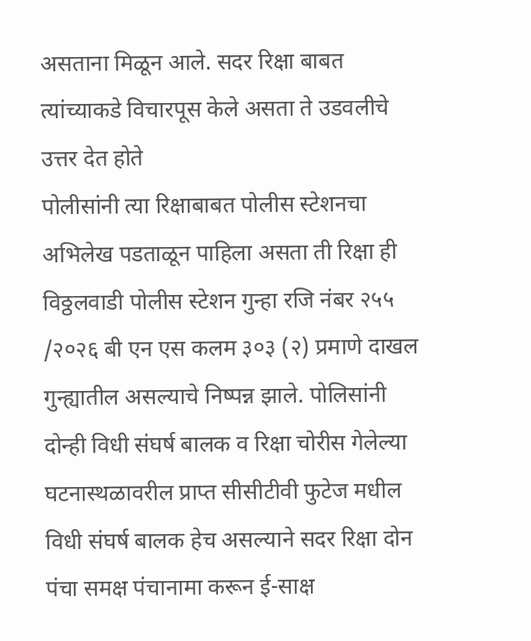असताना मिळून आले. सदर रिक्षा बाबत त्यांच्याकडे विचारपूस केले असता ते उडवलीचे उत्तर देत होते
पोलीसांनी त्या रिक्षाबाबत पोलीस स्टेशनचा अभिलेख पडताळून पाहिला असता ती रिक्षा ही विठ्ठलवाडी पोलीस स्टेशन गुन्हा रजि नंबर २५५ /२०२६ बी एन एस कलम ३०३ (२) प्रमाणे दाखल गुन्ह्यातील असल्याचे निष्पन्न झाले. पोलिसांनी दोन्ही विधी संघर्ष बालक व रिक्षा चोरीस गेलेल्या घटनास्थळावरील प्राप्त सीसीटीवी फुटेज मधील विधी संघर्ष बालक हेच असल्याने सदर रिक्षा दोन पंचा समक्ष पंचानामा करून ई-साक्ष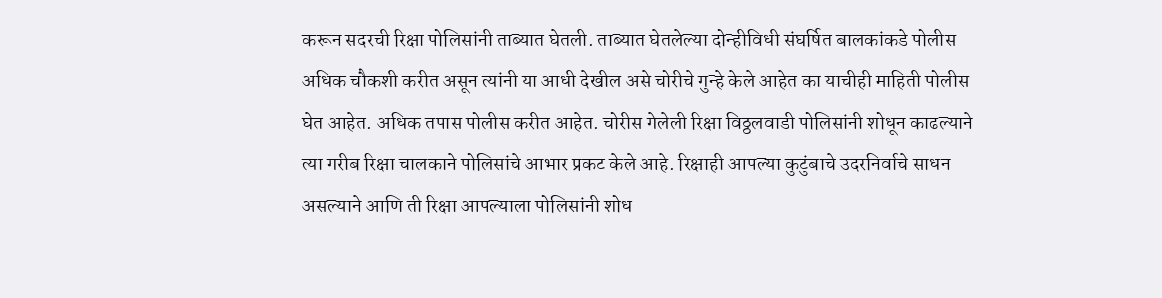करून सदरची रिक्षा पोलिसांनी ताब्यात घेतली. ताब्यात घेतलेल्या दोन्हीविधी संघर्षित बालकांकडे पोलीस अधिक चौकशी करीत असून त्यांनी या आधी देखील असे चोरीचे गुन्हे केले आहेत का याचीही माहिती पोलीस घेत आहेत. अधिक तपास पोलीस करीत आहेत. चोरीस गेलेली रिक्षा विठ्ठलवाडी पोलिसांनी शोधून काढल्याने त्या गरीब रिक्षा चालकाने पोलिसांचे आभार प्रकट केले आहे. रिक्षाही आपल्या कुटुंबाचे उदरनिर्वाचे साधन असल्याने आणि ती रिक्षा आपल्याला पोलिसांनी शोध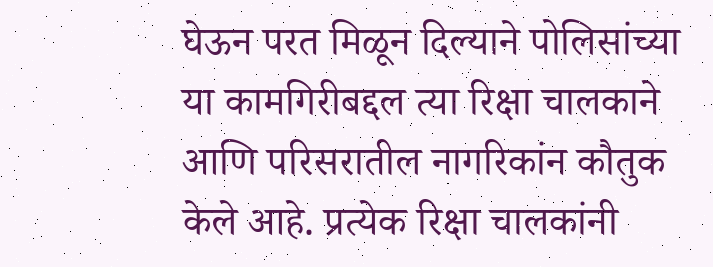घेऊन परत मिळून दिल्याने पोलिसांच्या या कामगिरीबद्दल त्या रिक्षा चालकाने आणि परिसरातील नागरिकांन कौतुक केले आहे. प्रत्येक रिक्षा चालकांनी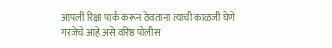आपली रिक्षा पार्क करून ठेवताना त्याची काळजी घेणे गरजेचे आहे असे वरिष्ठ पोलीस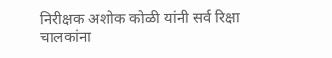निरीक्षक अशोक कोळी यांनी सर्व रिक्षा चालकांना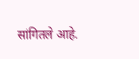सांगितले आहे.